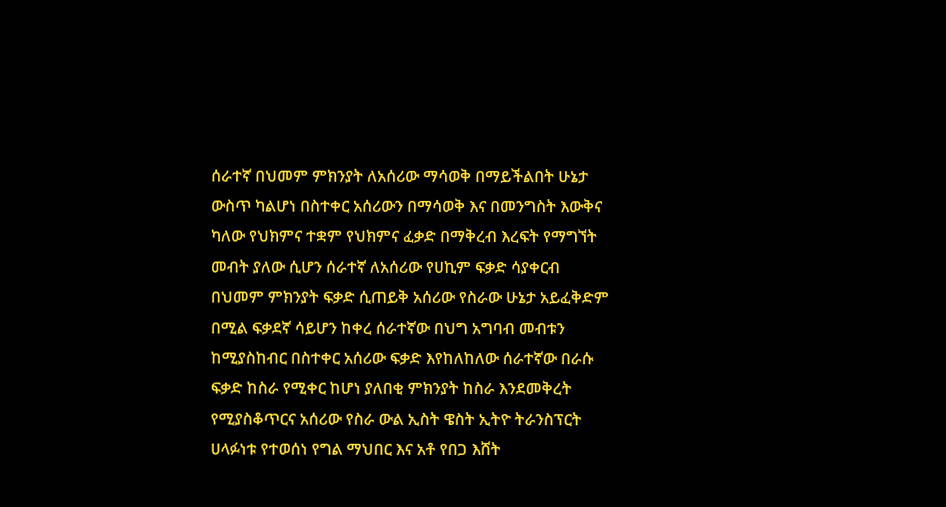ሰራተኛ በህመም ምክንያት ለአሰሪው ማሳወቅ በማይችልበት ሁኔታ ውስጥ ካልሆነ በስተቀር አሰሪውን በማሳወቅ እና በመንግስት እውቅና ካለው የህክምና ተቋም የህክምና ፈቃድ በማቅረብ እረፍት የማግኘት መብት ያለው ሲሆን ሰራተኛ ለአሰሪው የሀኪም ፍቃድ ሳያቀርብ በህመም ምክንያት ፍቃድ ሲጠይቅ አሰሪው የስራው ሁኔታ አይፈቅድም በሚል ፍቃደኛ ሳይሆን ከቀረ ሰራተኛው በህግ አግባብ መብቱን ከሚያስከብር በስተቀር አሰሪው ፍቃድ እየከለከለው ሰራተኛው በራሱ ፍቃድ ከስራ የሚቀር ከሆነ ያለበቂ ምክንያት ከስራ እንደመቅረት የሚያስቆጥርና አሰሪው የስራ ውል ኢስት ዌስት ኢትዮ ትራንስፕርት ሀላፉነቱ የተወሰነ የግል ማህበር እና አቶ የበጋ እሸት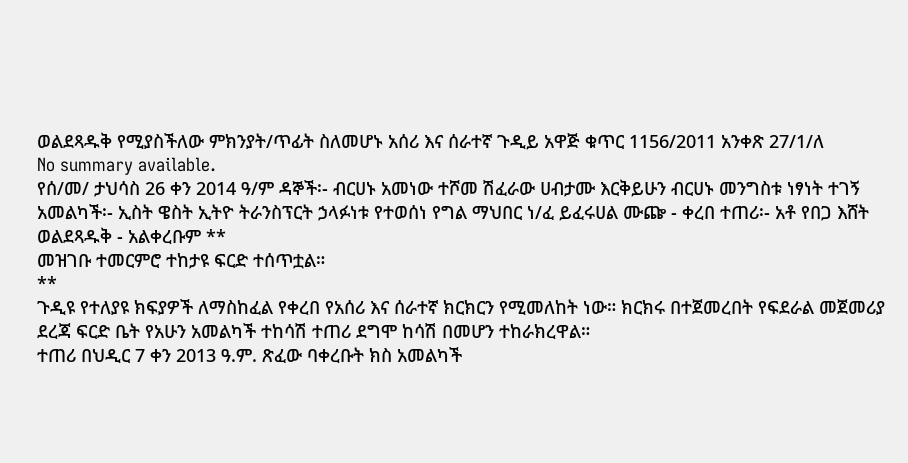ወልደጻዱቅ የሚያስችለው ምክንያት/ጥፊት ስለመሆኑ አሰሪ እና ሰራተኛ ጉዲይ አዋጅ ቁጥር 1156/2011 አንቀጽ 27/1/ለ
No summary available.
የሰ/መ/ ታህሳስ 26 ቀን 2014 ዓ/ም ዳኞች፡- ብርሀኑ አመነው ተሾመ ሽፈራው ሀብታሙ እርቅይሁን ብርሀኑ መንግስቱ ነፃነት ተገኝ አመልካች፡- ኢስት ዌስት ኢትዮ ትራንስፕርት ኃላፉነቱ የተወሰነ የግል ማህበር ነ/ፈ ይፈሩሀል ሙጬ - ቀረበ ተጠሪ፡- አቶ የበጋ እሸት ወልደጻዱቅ - አልቀረቡም **
መዝገቡ ተመርምሮ ተከታዩ ፍርድ ተሰጥቷል።
**
ጉዲዩ የተለያዩ ክፍያዎች ለማስከፈል የቀረበ የአሰሪ እና ሰራተኛ ክርክርን የሚመለከት ነው። ክርክሩ በተጀመረበት የፍደራል መጀመሪያ ደረጃ ፍርድ ቤት የአሁን አመልካች ተከሳሽ ተጠሪ ደግሞ ከሳሽ በመሆን ተከራክረዋል።
ተጠሪ በህዲር 7 ቀን 2013 ዓ.ም. ጽፈው ባቀረቡት ክስ አመልካች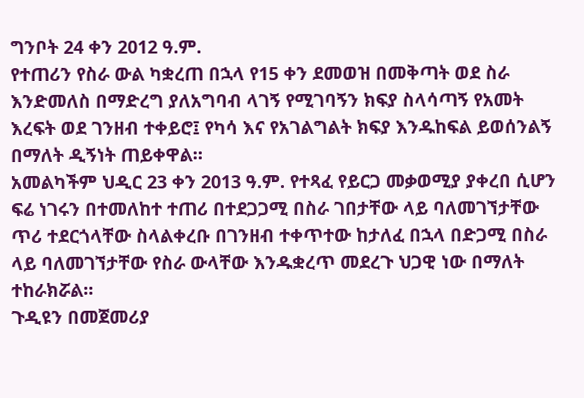ግንቦት 24 ቀን 2012 ዓ.ም.
የተጠሪን የስራ ውል ካቋረጠ በኋላ የ15 ቀን ደመወዝ በመቅጣት ወደ ስራ እንድመለስ በማድረግ ያለአግባብ ላገኝ የሚገባኝን ክፍያ ስላሳጣኝ የአመት እረፍት ወደ ገንዘብ ተቀይሮ፤ የካሳ እና የአገልግልት ክፍያ እንዱከፍል ይወሰንልኝ በማለት ዲኝነት ጠይቀዋል።
አመልካችም ህዲር 23 ቀን 2013 ዓ.ም. የተጻፈ የይርጋ መቃወሚያ ያቀረበ ሲሆን ፍሬ ነገሩን በተመለከተ ተጠሪ በተደጋጋሚ በስራ ገበታቸው ላይ ባለመገኘታቸው ጥሪ ተደርጎላቸው ስላልቀረቡ በገንዘብ ተቀጥተው ከታለፈ በኋላ በድጋሚ በስራ ላይ ባለመገኘታቸው የስራ ውላቸው እንዱቋረጥ መደረጉ ህጋዊ ነው በማለት ተከራክሯል።
ጉዲዩን በመጀመሪያ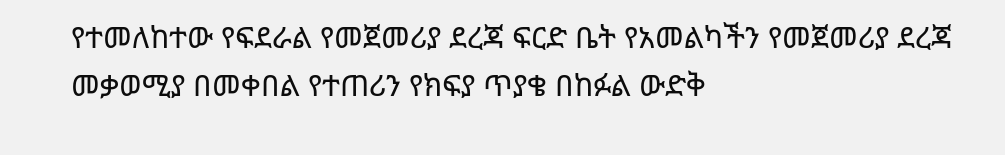የተመለከተው የፍደራል የመጀመሪያ ደረጃ ፍርድ ቤት የአመልካችን የመጀመሪያ ደረጃ መቃወሚያ በመቀበል የተጠሪን የክፍያ ጥያቄ በከፉል ውድቅ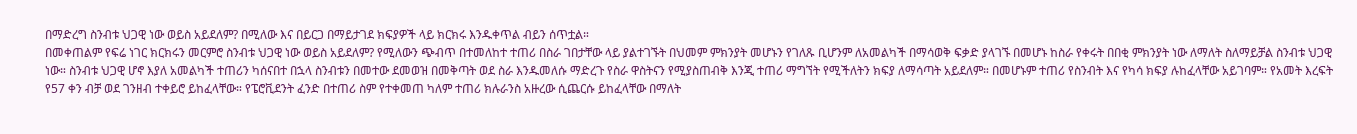በማድረግ ስንብቱ ህጋዊ ነው ወይስ አይደለም? በሚለው እና በይርጋ በማይታገደ ክፍያዎች ላይ ክርክሩ እንዱቀጥል ብይን ሰጥቷል።
በመቀጠልም የፍሬ ነገር ክርክሩን መርምሮ ስንብቱ ህጋዊ ነው ወይስ አይደለም? የሚለውን ጭብጥ በተመለከተ ተጠሪ በስራ ገበታቸው ላይ ያልተገኙት በህመም ምክንያት መሆኑን የገለጹ ቢሆንም ለአመልካች በማሳወቅ ፍቃድ ያላገኙ በመሆኑ ከስራ የቀሩት በበቂ ምክንያት ነው ለማለት ስለማይቻል ስንብቱ ህጋዊ ነው። ስንብቱ ህጋዊ ሆኖ እያለ አመልካች ተጠሪን ካሰናበተ በኋላ ስንብቱን በመተው ደመወዝ በመቅጣት ወደ ስራ እንዱመለሱ ማድረጉ የስራ ዋስትናን የሚያስጠብቅ እንጂ ተጠሪ ማግኘት የሚችለትን ክፍያ ለማሳጣት አይደለም። በመሆኑም ተጠሪ የስንብት እና የካሳ ክፍያ ሉከፈላቸው አይገባም። የአመት እረፍት የ57 ቀን ብቻ ወደ ገንዘብ ተቀይሮ ይከፈላቸው። የፔሮቪደንት ፈንድ በተጠሪ ስም የተቀመጠ ካለም ተጠሪ ክሉራንስ አዙረው ሲጨርሱ ይከፈላቸው በማለት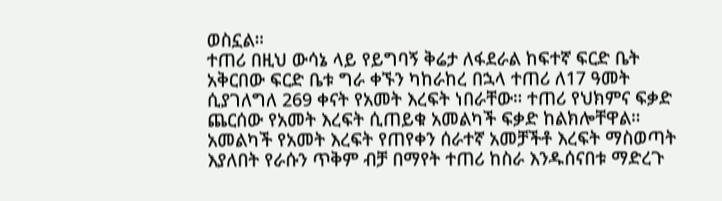ወስኗል።
ተጠሪ በዚህ ውሳኔ ላይ የይግባኝ ቅሬታ ለፋደራል ከፍተኛ ፍርድ ቤት አቅርበው ፍርድ ቤቱ ግራ ቀኙን ካከራከረ በኋላ ተጠሪ ለ17 ዓመት ሲያገለግለ 269 ቀናት የአመት እረፍት ነበራቸው። ተጠሪ የህክምና ፍቃድ ጨርሰው የአመት እረፍት ሲጠይቁ አመልካች ፍቃድ ከልክሎቸዋል። አመልካች የአመት እረፍት የጠየቀን ሰራተኛ አመቻችቶ እረፍት ማስወጣት እያለበት የራሱን ጥቅም ብቻ በማየት ተጠሪ ከስራ እንዱሰናበቱ ማድረጉ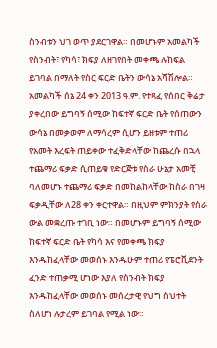ስንብቱን ህገ ወጥ ያደርገዋል። በመሆኑም አመልካች የስንብት፣ የካሳ፣ ክፍያ ለዘገየበት መቀጫ ሉከፍል ይገባል በማለት የስር ፍርድ ቤትን ውሳኔ አሻሽሎል።
አመልካች ሰኔ 24 ቀን 2013 ዓ.ም. የተጻፈ የሰበር ቅሬታ ያቀረበው ይግባኝ ሰሚው ከፍተኛ ፍርድ ቤት የሰጠውን ውሳኔ በመቃወም ለማሳረም ሲሆን ይዘቱም ተጠሪ የአመት እረፍት ጠይቀው ተፈቅድላቸው ከጨረሱ በኋላ ተጨማሪ ፍቃድ ሲጠይቁ የድርጅቱ የስራ ሁኔታ አመቺ ባለመሆኑ ተጨማሪ ፍቃድ በመከልከላቸው ከስራ በገዛ ፍቃዲቸው ለ28 ቀን ቀርተዋል። በዚህም ምክንያት የስራ ውል መቋረጡ ተገቢ ነው። በመሆኑም ይግባኝ ሰሚው ከፍተኛ ፍርድ ቤት የካሳ እና የመቀጫ ክፍያ እንዱከፈላቸው መወሰኑ እንዱሁም ተጠሪ የፔሮቪደንት ፈንድ ተጠቃሚ ሆነው እያለ የስንብት ክፍያ እንዱከፈላቸው መወሰኑ መሰረታዊ የህግ ስህተት ስለሆነ ሉታረም ይገባል የሚል ነው።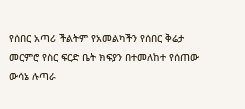የሰበር አጣሪ ችልትም የአመልካችን የሰበር ቅሬታ መርምሮ የስር ፍርድ ቤት ክፍያን በተመለከተ የሰጠው ውሳኔ ሉጣራ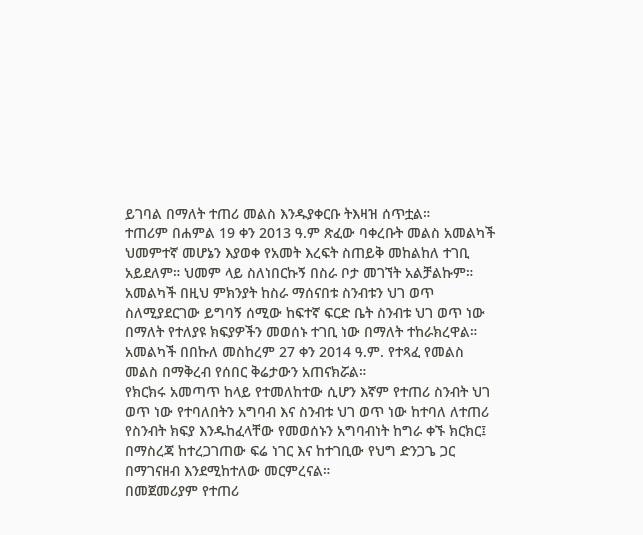ይገባል በማለት ተጠሪ መልስ እንዱያቀርቡ ትእዛዝ ሰጥቷል።
ተጠሪም በሐምል 19 ቀን 2013 ዓ.ም ጽፈው ባቀረቡት መልስ አመልካች ህመምተኛ መሆኔን እያወቀ የአመት እረፍት ስጠይቅ መከልከለ ተገቢ አይደለም። ህመም ላይ ስለነበርኩኝ በስራ ቦታ መገኘት አልቻልኩም። አመልካች በዚህ ምክንያት ከስራ ማሰናበቱ ስንብቱን ህገ ወጥ ስለሚያደርገው ይግባኝ ሰሚው ከፍተኛ ፍርድ ቤት ስንብቱ ህገ ወጥ ነው በማለት የተለያዩ ክፍያዎችን መወሰኑ ተገቢ ነው በማለት ተከራክረዋል።
አመልካች በበኩለ መስከረም 27 ቀን 2014 ዓ.ም. የተጻፈ የመልስ መልስ በማቅረብ የሰበር ቅሬታውን አጠናክሯል።
የክርክሩ አመጣጥ ከላይ የተመለከተው ሲሆን እኛም የተጠሪ ስንብት ህገ ወጥ ነው የተባለበትን አግባብ እና ስንብቱ ህገ ወጥ ነው ከተባለ ለተጠሪ የስንብት ክፍያ እንዱከፈላቸው የመወሰኑን አግባብነት ከግራ ቀኙ ክርክር፤ በማስረጃ ከተረጋገጠው ፍሬ ነገር እና ከተገቢው የህግ ድንጋጌ ጋር በማገናዘብ እንደሚከተለው መርምረናል።
በመጀመሪያም የተጠሪ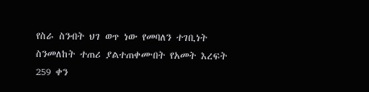የስራ ስንብት ህገ ወጥ ነው የመባለን ተገቢነት ስንመለከት ተጠሪ ያልተጠቀሙበት የአመት እረፍት 259 ቀን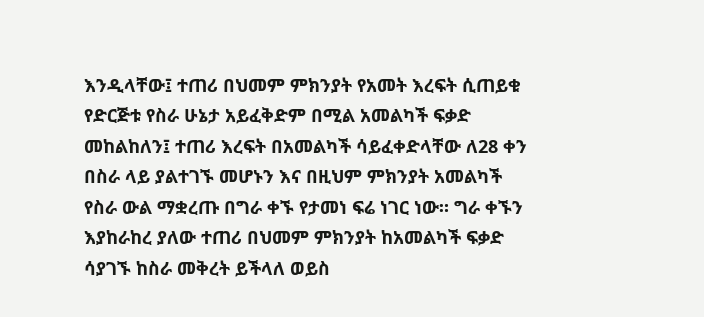እንዲላቸው፤ ተጠሪ በህመም ምክንያት የአመት እረፍት ሲጠይቁ የድርጅቱ የስራ ሁኔታ አይፈቅድም በሚል አመልካች ፍቃድ መከልከለን፤ ተጠሪ እረፍት በአመልካች ሳይፈቀድላቸው ለ28 ቀን በስራ ላይ ያልተገኙ መሆኑን እና በዚህም ምክንያት አመልካች የስራ ውል ማቋረጡ በግራ ቀኙ የታመነ ፍሬ ነገር ነው። ግራ ቀኙን እያከራከረ ያለው ተጠሪ በህመም ምክንያት ከአመልካች ፍቃድ ሳያገኙ ከስራ መቅረት ይችላለ ወይስ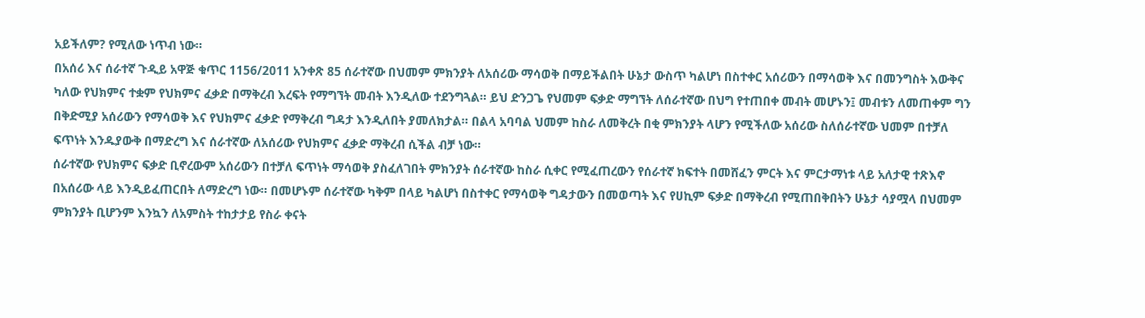አይችለም? የሚለው ነጥብ ነው።
በአሰሪ እና ሰራተኛ ጉዲይ አዋጅ ቁጥር 1156/2011 አንቀጽ 85 ሰራተኛው በህመም ምክንያት ለአሰሪው ማሳወቅ በማይችልበት ሁኔታ ውስጥ ካልሆነ በስተቀር አሰሪውን በማሳወቅ እና በመንግስት እውቅና ካለው የህክምና ተቋም የህክምና ፈቃድ በማቅረብ እረፍት የማግኘት መብት እንዲለው ተደንግጓል። ይህ ድንጋጌ የህመም ፍቃድ ማግኘት ለሰራተኛው በህግ የተጠበቀ መብት መሆኑን፤ መብቱን ለመጠቀም ግን በቅድሚያ አሰሪውን የማሳወቅ እና የህክምና ፈቃድ የማቅረብ ግዳታ እንዲለበት ያመለክታል። በልላ አባባል ህመም ከስራ ለመቅረት በቂ ምክንያት ላሆን የሚችለው አሰሪው ስለሰራተኛው ህመም በተቻለ ፍጥነት እንዱያውቅ በማድረግ እና ሰራተኛው ለአሰሪው የህክምና ፈቃድ ማቅረብ ሲችል ብቻ ነው።
ሰራተኛው የህክምና ፍቃድ ቢኖረውም አሰሪውን በተቻለ ፍጥነት ማሳወቅ ያስፈለገበት ምክንያት ሰራተኛው ከስራ ሲቀር የሚፈጠረውን የሰራተኛ ክፍተት በመሸፈን ምርት እና ምርታማነቱ ላይ አለታዊ ተጽእኖ በአሰሪው ላይ እንዲይፈጠርበት ለማድረግ ነው። በመሆኑም ሰራተኛው ካቅም በላይ ካልሆነ በስተቀር የማሳወቅ ግዳታውን በመወጣት እና የሀኪም ፍቃድ በማቅረብ የሚጠበቅበትን ሁኔታ ሳያሟላ በህመም ምክንያት ቢሆንም እንኳን ለአምስት ተከታታይ የስራ ቀናት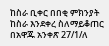ከስራ ቢቀር በበቂ ምክንያት ከስራ እንደቀረ ስለማይቆጠር በአዋጁ አንቀጽ 27/1/ለ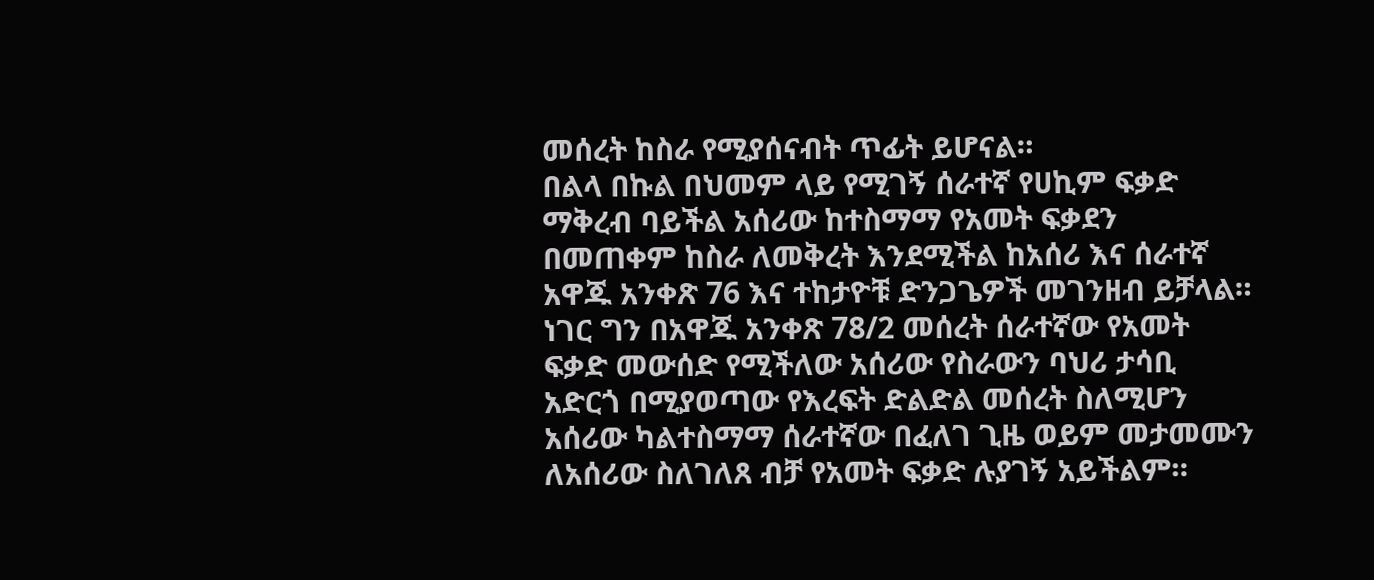መሰረት ከስራ የሚያሰናብት ጥፊት ይሆናል።
በልላ በኩል በህመም ላይ የሚገኝ ሰራተኛ የሀኪም ፍቃድ ማቅረብ ባይችል አሰሪው ከተስማማ የአመት ፍቃደን በመጠቀም ከስራ ለመቅረት እንደሚችል ከአሰሪ እና ሰራተኛ አዋጁ አንቀጽ 76 እና ተከታዮቹ ድንጋጌዎች መገንዘብ ይቻላል። ነገር ግን በአዋጁ አንቀጽ 78/2 መሰረት ሰራተኛው የአመት ፍቃድ መውሰድ የሚችለው አሰሪው የስራውን ባህሪ ታሳቢ አድርጎ በሚያወጣው የእረፍት ድልድል መሰረት ስለሚሆን አሰሪው ካልተስማማ ሰራተኛው በፈለገ ጊዜ ወይም መታመሙን ለአሰሪው ስለገለጸ ብቻ የአመት ፍቃድ ሉያገኝ አይችልም።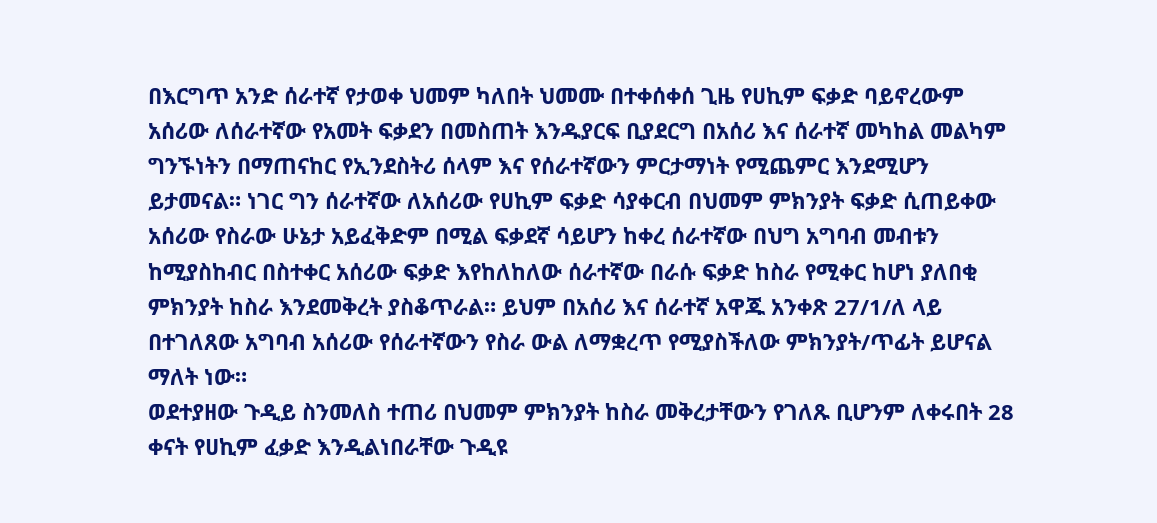በእርግጥ አንድ ሰራተኛ የታወቀ ህመም ካለበት ህመሙ በተቀሰቀሰ ጊዜ የሀኪም ፍቃድ ባይኖረውም አሰሪው ለሰራተኛው የአመት ፍቃደን በመስጠት እንዱያርፍ ቢያደርግ በአሰሪ እና ሰራተኛ መካከል መልካም ግንኙነትን በማጠናከር የኢንደስትሪ ሰላም እና የሰራተኛውን ምርታማነት የሚጨምር እንደሚሆን ይታመናል። ነገር ግን ሰራተኛው ለአሰሪው የሀኪም ፍቃድ ሳያቀርብ በህመም ምክንያት ፍቃድ ሲጠይቀው አሰሪው የስራው ሁኔታ አይፈቅድም በሚል ፍቃደኛ ሳይሆን ከቀረ ሰራተኛው በህግ አግባብ መብቱን ከሚያስከብር በስተቀር አሰሪው ፍቃድ እየከለከለው ሰራተኛው በራሱ ፍቃድ ከስራ የሚቀር ከሆነ ያለበቂ ምክንያት ከስራ እንደመቅረት ያስቆጥራል። ይህም በአሰሪ እና ሰራተኛ አዋጁ አንቀጽ 27/1/ለ ላይ በተገለጸው አግባብ አሰሪው የሰራተኛውን የስራ ውል ለማቋረጥ የሚያስችለው ምክንያት/ጥፊት ይሆናል ማለት ነው።
ወደተያዘው ጉዲይ ስንመለስ ተጠሪ በህመም ምክንያት ከስራ መቅረታቸውን የገለጹ ቢሆንም ለቀሩበት 28 ቀናት የሀኪም ፈቃድ እንዲልነበራቸው ጉዲዩ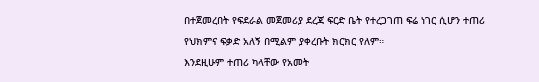በተጀመረበት የፍደራል መጀመሪያ ደረጃ ፍርድ ቤት የተረጋገጠ ፍሬ ነገር ሲሆን ተጠሪ የህክምና ፍቃድ አለኝ በሚልም ያቀረቡት ክርክር የለም።
እንደዚሁም ተጠሪ ካላቸው የአመት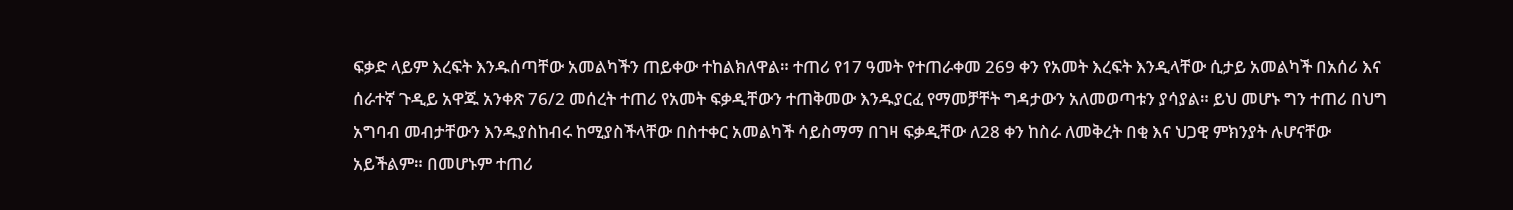ፍቃድ ላይም እረፍት እንዱሰጣቸው አመልካችን ጠይቀው ተከልክለዋል። ተጠሪ የ17 ዓመት የተጠራቀመ 269 ቀን የአመት እረፍት እንዲላቸው ሲታይ አመልካች በአሰሪ እና ሰራተኛ ጉዲይ አዋጁ አንቀጽ 76/2 መሰረት ተጠሪ የአመት ፍቃዲቸውን ተጠቅመው እንዱያርፈ የማመቻቸት ግዳታውን አለመወጣቱን ያሳያል። ይህ መሆኑ ግን ተጠሪ በህግ አግባብ መብታቸውን እንዱያስከብሩ ከሚያስችላቸው በስተቀር አመልካች ሳይስማማ በገዛ ፍቃዲቸው ለ28 ቀን ከስራ ለመቅረት በቂ እና ህጋዊ ምክንያት ሉሆናቸው አይችልም። በመሆኑም ተጠሪ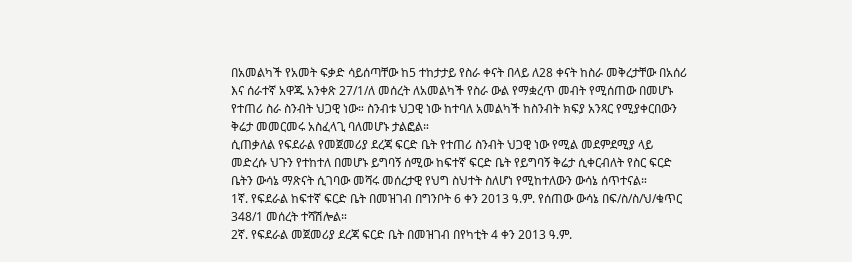በአመልካች የአመት ፍቃድ ሳይሰጣቸው ከ5 ተከታታይ የስራ ቀናት በላይ ለ28 ቀናት ከስራ መቅረታቸው በአሰሪ እና ሰራተኛ አዋጁ አንቀጽ 27/1/ለ መሰረት ለአመልካች የስራ ውል የማቋረጥ መብት የሚሰጠው በመሆኑ የተጠሪ ስራ ስንብት ህጋዊ ነው። ስንብቱ ህጋዊ ነው ከተባለ አመልካች ከስንብት ክፍያ አንጻር የሚያቀርበውን ቅሬታ መመርመሩ አስፈላጊ ባለመሆኑ ታልፎል።
ሲጠቃለል የፍደራል የመጀመሪያ ደረጃ ፍርድ ቤት የተጠሪ ስንብት ህጋዊ ነው የሚል መደምደሚያ ላይ መድረሱ ህጉን የተከተለ በመሆኑ ይግባኝ ሰሚው ከፍተኛ ፍርድ ቤት የይግባኝ ቅሬታ ሲቀርብለት የስር ፍርድ ቤትን ውሳኔ ማጽናት ሲገባው መሻሩ መሰረታዊ የህግ ስህተት ስለሆነ የሚከተለውን ውሳኔ ሰጥተናል።
1ኛ. የፍደራል ከፍተኛ ፍርድ ቤት በመዝገብ በግንቦት 6 ቀን 2013 ዓ.ም. የሰጠው ውሳኔ በፍ/ስ/ስ/ህ/ቁጥር 348/1 መሰረት ተሻሽሎል።
2ኛ. የፍደራል መጀመሪያ ደረጃ ፍርድ ቤት በመዝገብ በየካቲት 4 ቀን 2013 ዓ.ም.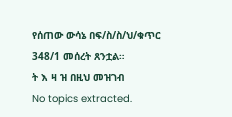የሰጠው ውሳኔ በፍ/ስ/ስ/ህ/ቁጥር 348/1 መሰረት ጸንቷል።
ት እ ዛ ዝ በዚህ መዝገብ
No topics extracted.